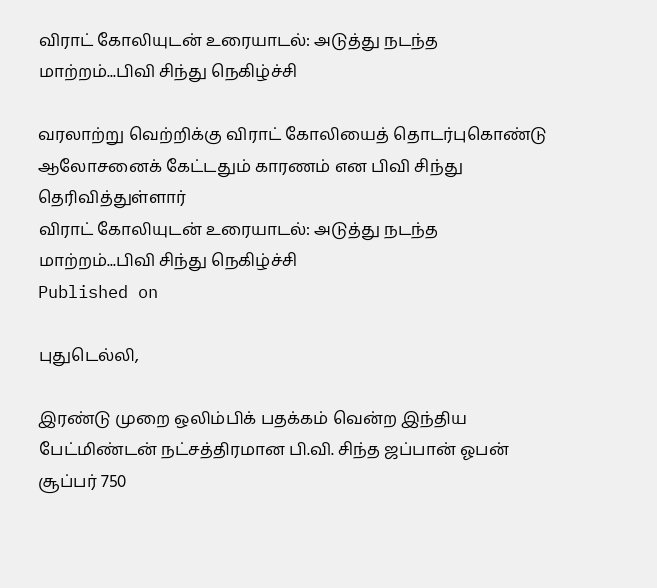விராட் கோலியுடன் உரையாடல்: அடுத்து நடந்த மாற்றம்...பிவி சிந்து நெகிழ்ச்சி

வரலாற்று வெற்றிக்கு விராட் கோலியைத் தொடர்புகொண்டு ஆலோசனைக் கேட்டதும் காரணம் என பிவி சிந்து தெரிவித்துள்ளார்
விராட் கோலியுடன் உரையாடல்: அடுத்து நடந்த மாற்றம்...பிவி சிந்து நெகிழ்ச்சி
Published on

புதுடெல்லி,

இரண்டு முறை ஒலிம்பிக் பதக்கம் வென்ற இந்திய பேட்மிண்டன் நட்சத்திரமான பி.வி. சிந்த ஜப்பான் ஓபன் சூப்பர் 750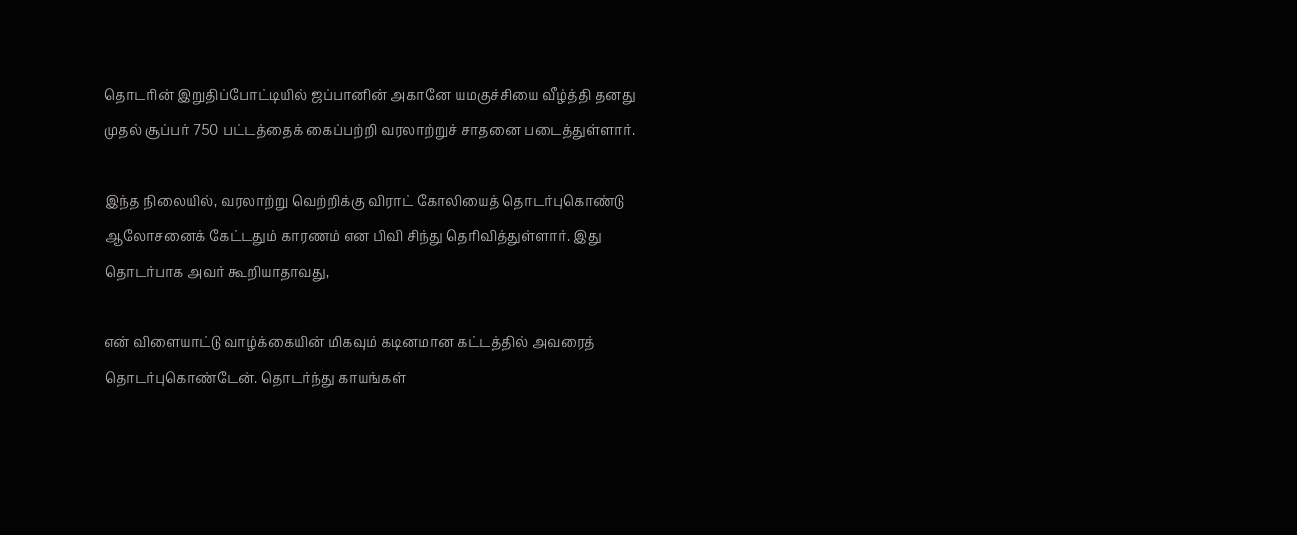தொடரின் இறுதிப்போட்டியில் ஜப்பானின் அகானே யமகுச்சியை வீழ்த்தி தனது முதல் சூப்பர் 750 பட்டத்தைக் கைப்பற்றி வரலாற்றுச் சாதனை படைத்துள்ளார்.

இந்த நிலையில், வரலாற்று வெற்றிக்கு விராட் கோலியைத் தொடர்புகொண்டு ஆலோசனைக் கேட்டதும் காரணம் என பிவி சிந்து தெரிவித்துள்ளார். இது தொடர்பாக அவர் கூறியாதாவது,

என் விளையாட்டு வாழ்க்கையின் மிகவும் கடினமான கட்டத்தில் அவரைத் தொடர்புகொண்டேன். தொடர்ந்து காயங்கள்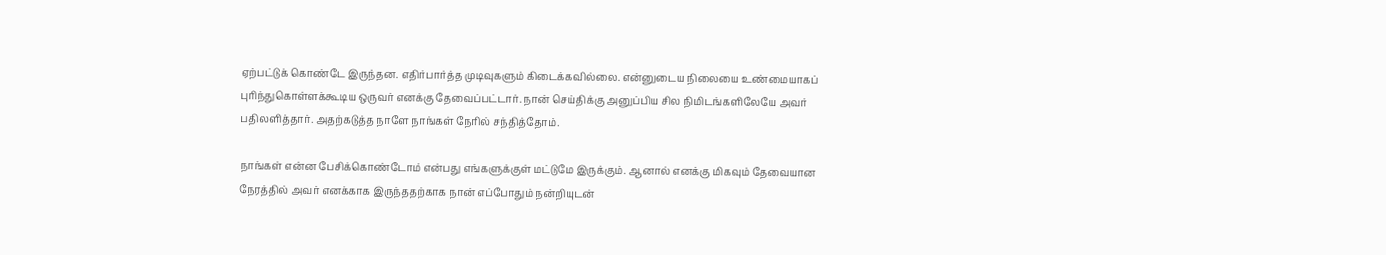ஏற்பட்டுக் கொண்டே இருந்தன. எதிர்பார்த்த முடிவுகளும் கிடைக்கவில்லை. என்னுடைய நிலையை உண்மையாகப் புரிந்துகொள்ளக்கூடிய ஒருவர் எனக்கு தேவைப்பட்டார். நான் செய்திக்கு அனுப்பிய சில நிமிடங்களிலேயே அவர் பதிலளித்தார். அதற்கடுத்த நாளே நாங்கள் நேரில் சந்தித்தோம்.

நாங்கள் என்ன பேசிக்கொண்டோம் என்பது எங்களுக்குள் மட்டுமே இருக்கும். ஆனால் எனக்கு மிகவும் தேவையான நேரத்தில் அவர் எனக்காக இருந்ததற்காக நான் எப்போதும் நன்றியுடன்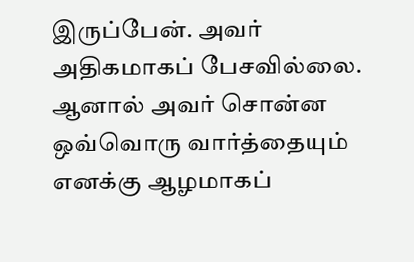இருப்பேன். அவர் அதிகமாகப் பேசவில்லை. ஆனால் அவர் சொன்ன ஒவ்வொரு வார்த்தையும் எனக்கு ஆழமாகப்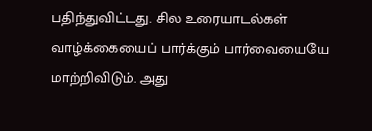பதிந்துவிட்டது. சில உரையாடல்கள் வாழ்க்கையைப் பார்க்கும் பார்வையையே மாற்றிவிடும். அது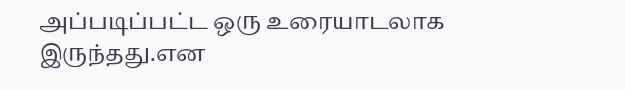அப்படிப்பட்ட ஒரு உரையாடலாக இருந்தது.என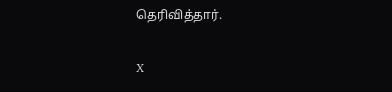தெரிவித்தார்.

X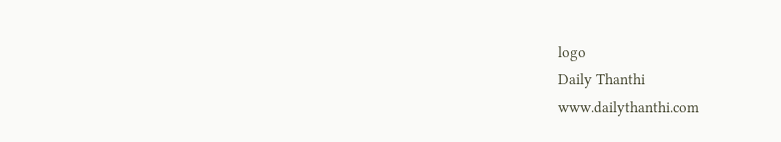logo
Daily Thanthi
www.dailythanthi.com